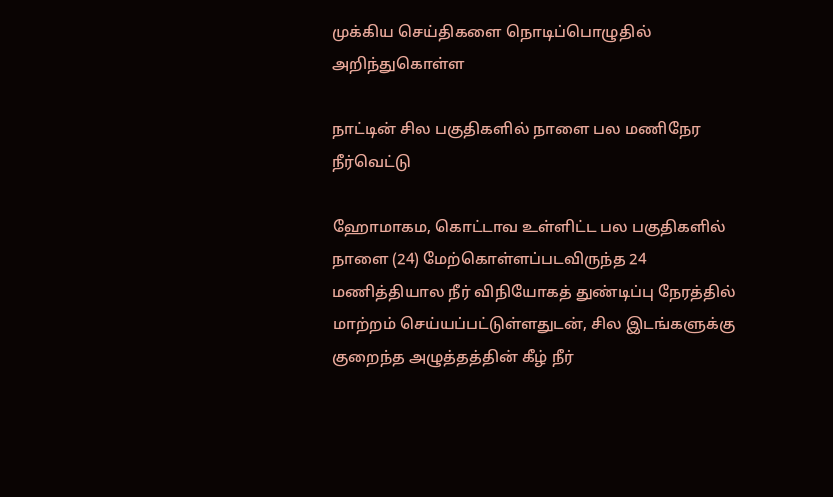முக்கிய செய்திகளை நொடிப்பொழுதில் அறிந்துகொள்ள

நாட்டின் சில பகுதிகளில் நாளை பல மணிநேர நீர்வெட்டு

ஹோமாகம, கொட்டாவ உள்ளிட்ட பல பகுதிகளில் நாளை (24) மேற்கொள்ளப்படவிருந்த 24 மணித்தியால நீர் விநியோகத் துண்டிப்பு நேரத்தில் மாற்றம் செய்யப்பட்டுள்ளதுடன், சில இடங்களுக்கு குறைந்த அழுத்தத்தின் கீழ் நீர்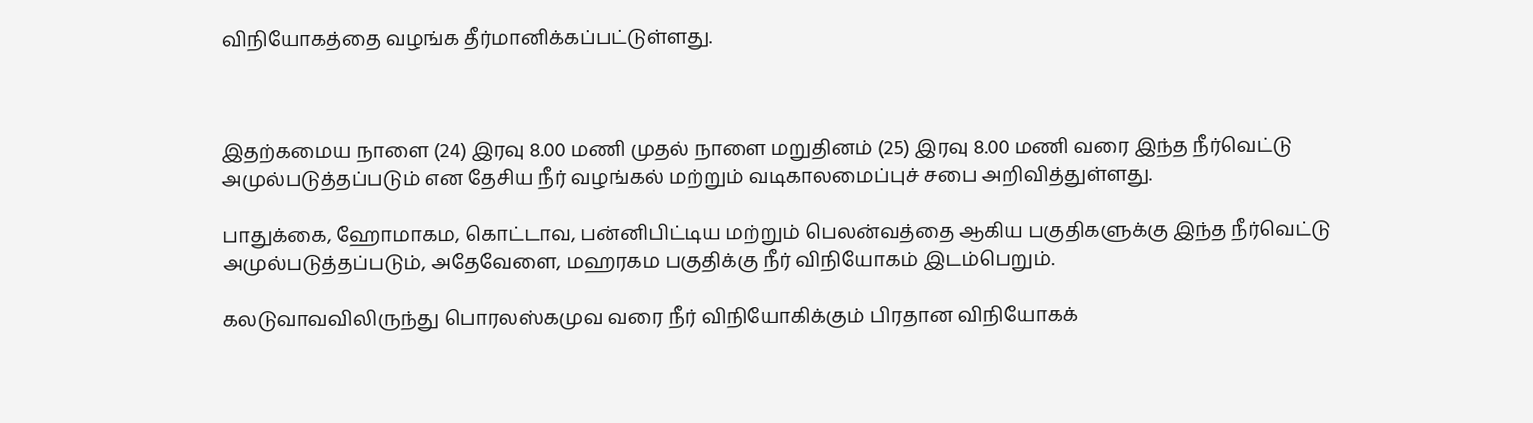விநியோகத்தை வழங்க தீர்மானிக்கப்பட்டுள்ளது.



இதற்கமைய நாளை (24) இரவு 8.00 மணி முதல் நாளை மறுதினம் (25) இரவு 8.00 மணி வரை இந்த நீர்வெட்டு அமுல்படுத்தப்படும் என தேசிய நீர் வழங்கல் மற்றும் வடிகாலமைப்புச் சபை அறிவித்துள்ளது.

பாதுக்கை, ஹோமாகம, கொட்டாவ, பன்னிபிட்டிய மற்றும் பெலன்வத்தை ஆகிய பகுதிகளுக்கு இந்த நீர்வெட்டு அமுல்படுத்தப்படும், அதேவேளை, மஹரகம பகுதிக்கு நீர் விநியோகம் இடம்பெறும்.

கலடுவாவவிலிருந்து பொரலஸ்கமுவ வரை நீர் விநியோகிக்கும் பிரதான விநியோகக்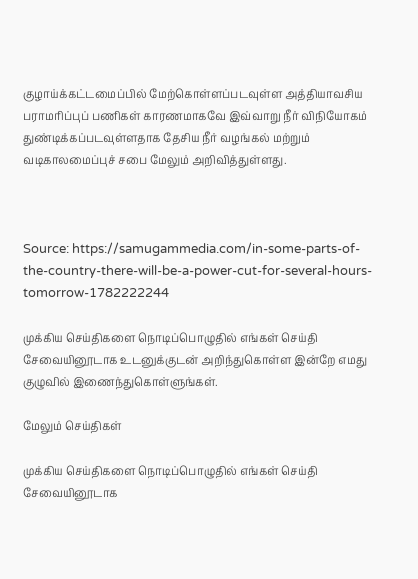குழாய்க்கட்டமைப்பில் மேற்கொள்ளப்படவுள்ள அத்தியாவசிய பராமரிப்புப் பணிகள் காரணமாகவே இவ்வாறு நீர் விநியோகம் துண்டிக்கப்படவுள்ளதாக தேசிய நீர் வழங்கல் மற்றும் வடிகாலமைப்புச் சபை மேலும் அறிவித்துள்ளது.



Source: https://samugammedia.com/in-some-parts-of-the-country-there-will-be-a-power-cut-for-several-hours-tomorrow-1782222244

முக்கிய செய்திகளை நொடிப்பொழுதில் எங்கள் செய்தி சேவையினூடாக உடனுக்குடன் அறிந்துகொள்ள இன்றே எமது குழுவில் இணைந்துகொள்ளுங்கள்.

மேலும் செய்திகள்

முக்கிய செய்திகளை நொடிப்பொழுதில் எங்கள் செய்தி சேவையினூடாக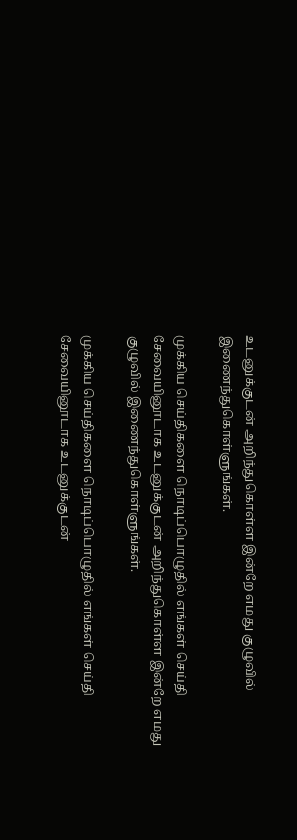உடனுக்குடன் அறிந்துகொள்ள இன்றே எமது குழுவில் இணைந்துகொள்ளுங்கள்.

முக்கிய செய்திகளை நொடிப்பொழுதில் எங்கள் செய்தி சேவையினூடாக உடனுக்குடன் அறிந்துகொள்ள இன்றே எமது குழுவில் இணைந்துகொள்ளுங்கள்.

முக்கிய செய்திகளை நொடிப்பொழுதில் எங்கள் செய்தி சேவையினூடாக உடனுக்குடன்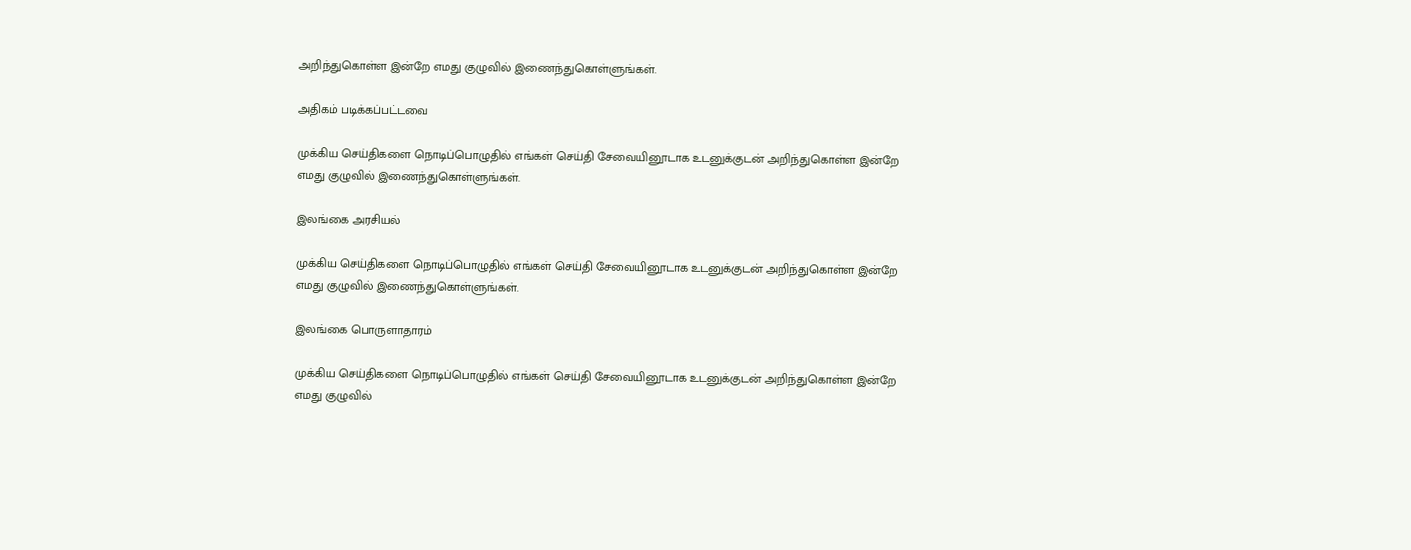அறிந்துகொள்ள இன்றே எமது குழுவில் இணைந்துகொள்ளுங்கள்.

அதிகம் படிக்கப்பட்டவை

முக்கிய செய்திகளை நொடிப்பொழுதில் எங்கள் செய்தி சேவையினூடாக உடனுக்குடன் அறிந்துகொள்ள இன்றே எமது குழுவில் இணைந்துகொள்ளுங்கள்.

இலங்கை அரசியல்

முக்கிய செய்திகளை நொடிப்பொழுதில் எங்கள் செய்தி சேவையினூடாக உடனுக்குடன் அறிந்துகொள்ள இன்றே எமது குழுவில் இணைந்துகொள்ளுங்கள்.

இலங்கை பொருளாதாரம்

முக்கிய செய்திகளை நொடிப்பொழுதில் எங்கள் செய்தி சேவையினூடாக உடனுக்குடன் அறிந்துகொள்ள இன்றே எமது குழுவில்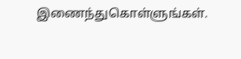இணைந்துகொள்ளுங்கள்.